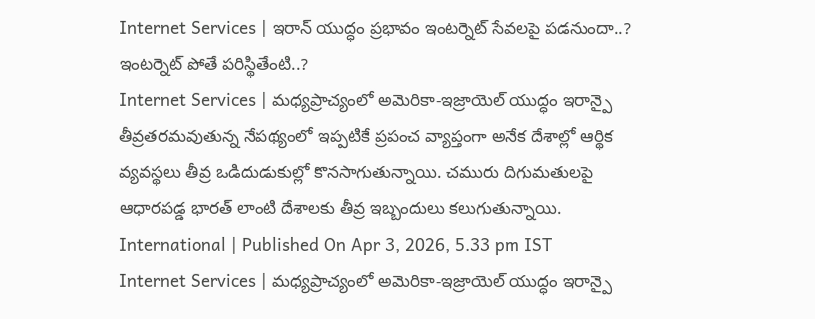Internet Services | ఇరాన్ యుద్ధం ప్రభావం ఇంటర్నెట్ సేవలపై పడనుందా..? ఇంటర్నెట్ పోతే పరిస్థితేంటి..?
Internet Services | మధ్యప్రాచ్యంలో అమెరికా-ఇజ్రాయెల్ యుద్ధం ఇరాన్పై తీవ్రతరమవుతున్న నేపథ్యంలో ఇప్పటికే ప్రపంచ వ్యాప్తంగా అనేక దేశాల్లో ఆర్థిక వ్యవస్థలు తీవ్ర ఒడిదుడుకుల్లో కొనసాగుతున్నాయి. చమురు దిగుమతులపై ఆధారపడ్డ భారత్ లాంటి దేశాలకు తీవ్ర ఇబ్బందులు కలుగుతున్నాయి.
International | Published On Apr 3, 2026, 5.33 pm IST
Internet Services | మధ్యప్రాచ్యంలో అమెరికా-ఇజ్రాయెల్ యుద్ధం ఇరాన్పై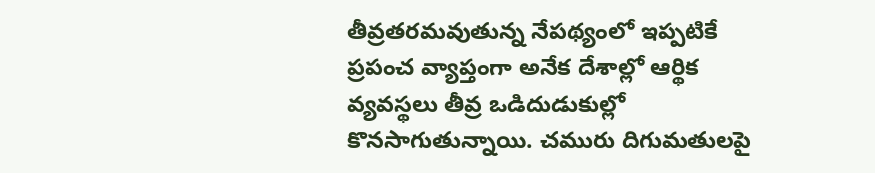తీవ్రతరమవుతున్న నేపథ్యంలో ఇప్పటికే ప్రపంచ వ్యాప్తంగా అనేక దేశాల్లో ఆర్థిక వ్యవస్థలు తీవ్ర ఒడిదుడుకుల్లో కొనసాగుతున్నాయి. చమురు దిగుమతులపై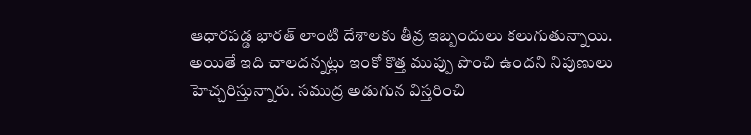ఆధారపడ్డ భారత్ లాంటి దేశాలకు తీవ్ర ఇబ్బందులు కలుగుతున్నాయి. అయితే ఇది చాలదన్నట్లు ఇంకో కొత్త ముప్పు పొంచి ఉందని నిపుణులు హెచ్చరిస్తున్నారు. సముద్ర అడుగున విస్తరించి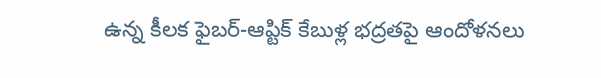ఉన్న కీలక ఫైబర్-ఆప్టిక్ కేబుళ్ల భద్రతపై ఆందోళనలు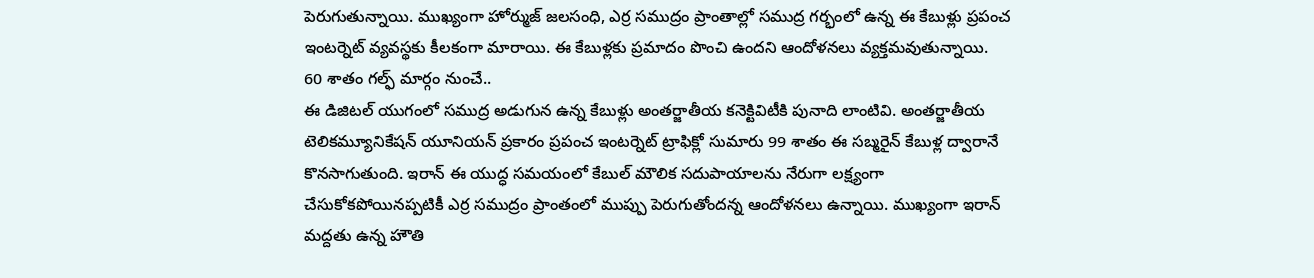పెరుగుతున్నాయి. ముఖ్యంగా హోర్ముజ్ జలసంధి, ఎర్ర సముద్రం ప్రాంతాల్లో సముద్ర గర్భంలో ఉన్న ఈ కేబుళ్లు ప్రపంచ ఇంటర్నెట్ వ్యవస్థకు కీలకంగా మారాయి. ఈ కేబుళ్లకు ప్రమాదం పొంచి ఉందని ఆందోళనలు వ్యక్తమవుతున్నాయి.
60 శాతం గల్ఫ్ మార్గం నుంచే..
ఈ డిజిటల్ యుగంలో సముద్ర అడుగున ఉన్న కేబుళ్లు అంతర్జాతీయ కనెక్టివిటీకి పునాది లాంటివి. అంతర్జాతీయ టెలికమ్యూనికేషన్ యూనియన్ ప్రకారం ప్రపంచ ఇంటర్నెట్ ట్రాఫిక్లో సుమారు 99 శాతం ఈ సబ్మరైన్ కేబుళ్ల ద్వారానే కొనసాగుతుంది. ఇరాన్ ఈ యుద్ధ సమయంలో కేబుల్ మౌలిక సదుపాయాలను నేరుగా లక్ష్యంగా చేసుకోకపోయినప్పటికీ ఎర్ర సముద్రం ప్రాంతంలో ముప్పు పెరుగుతోందన్న ఆందోళనలు ఉన్నాయి. ముఖ్యంగా ఇరాన్ మద్దతు ఉన్న హౌతి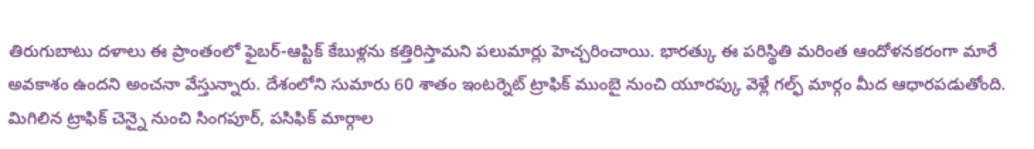తిరుగుబాటు దళాలు ఈ ప్రాంతంలో ఫైబర్-ఆప్టిక్ కేబుళ్లను కత్తిరిస్తామని పలుమార్లు హెచ్చరించాయి. భారత్కు ఈ పరిస్థితి మరింత ఆందోళనకరంగా మారే అవకాశం ఉందని అంచనా వేస్తున్నారు. దేశంలోని సుమారు 60 శాతం ఇంటర్నెట్ ట్రాఫిక్ ముంబై నుంచి యూరప్కు వెళ్లే గల్ఫ్ మార్గం మీద ఆధారపడుతోంది. మిగిలిన ట్రాఫిక్ చెన్నై నుంచి సింగపూర్, పసిఫిక్ మార్గాల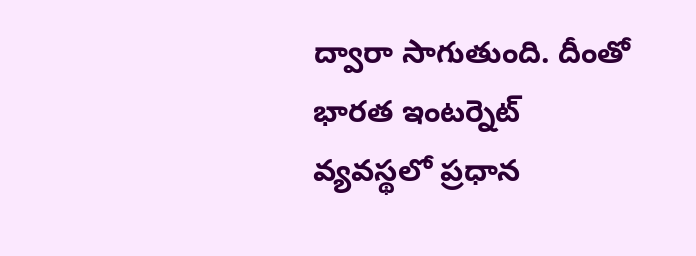ద్వారా సాగుతుంది. దీంతో భారత ఇంటర్నెట్ వ్యవస్థలో ప్రధాన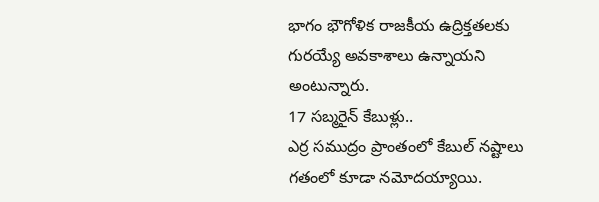భాగం భౌగోళిక రాజకీయ ఉద్రిక్తతలకు గురయ్యే అవకాశాలు ఉన్నాయని అంటున్నారు.
17 సబ్మరైన్ కేబుళ్లు..
ఎర్ర సముద్రం ప్రాంతంలో కేబుల్ నష్టాలు గతంలో కూడా నమోదయ్యాయి.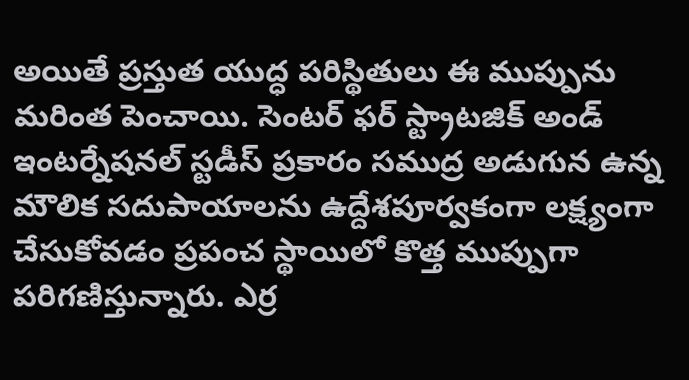అయితే ప్రస్తుత యుద్ధ పరిస్థితులు ఈ ముప్పును మరింత పెంచాయి. సెంటర్ ఫర్ స్ట్రాటజిక్ అండ్ ఇంటర్నేషనల్ స్టడీస్ ప్రకారం సముద్ర అడుగున ఉన్న మౌలిక సదుపాయాలను ఉద్దేశపూర్వకంగా లక్ష్యంగా చేసుకోవడం ప్రపంచ స్థాయిలో కొత్త ముప్పుగా పరిగణిస్తున్నారు. ఎర్ర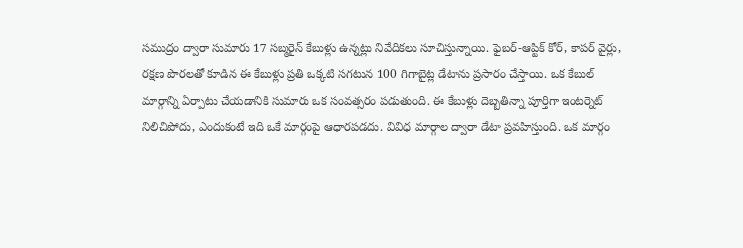సముద్రం ద్వారా సుమారు 17 సబ్మరైన్ కేబుళ్లు ఉన్నట్లు నివేదికలు సూచిస్తున్నాయి. ఫైబర్-ఆప్టిక్ కోర్, కాపర్ వైర్లు, రక్షణ పొరలతో కూడిన ఈ కేబుళ్లు ప్రతి ఒక్కటి సగటున 100 గిగాబైట్ల డేటాను ప్రసారం చేస్తాయి. ఒక కేబుల్ మార్గాన్ని ఏర్పాటు చేయడానికి సుమారు ఒక సంవత్సరం పడుతుంది. ఈ కేబుళ్లు దెబ్బతిన్నా పూర్తిగా ఇంటర్నెట్ నిలిచిపోదు, ఎందుకంటే ఇది ఒకే మార్గంపై ఆధారపడదు. వివిధ మార్గాల ద్వారా డేటా ప్రవహిస్తుంది. ఒక మార్గం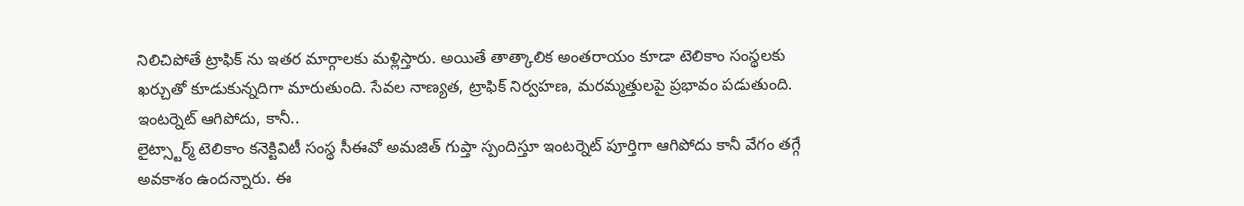నిలిచిపోతే ట్రాఫిక్ ను ఇతర మార్గాలకు మళ్లిస్తారు. అయితే తాత్కాలిక అంతరాయం కూడా టెలికాం సంస్థలకు ఖర్చుతో కూడుకున్నదిగా మారుతుంది. సేవల నాణ్యత, ట్రాఫిక్ నిర్వహణ, మరమ్మత్తులపై ప్రభావం పడుతుంది.
ఇంటర్నెట్ ఆగిపోదు, కానీ..
లైట్స్టార్మ్ టెలికాం కనెక్టివిటీ సంస్థ సీఈవో అమజిత్ గుప్తా స్పందిస్తూ ఇంటర్నెట్ పూర్తిగా ఆగిపోదు కానీ వేగం తగ్గే అవకాశం ఉందన్నారు. ఈ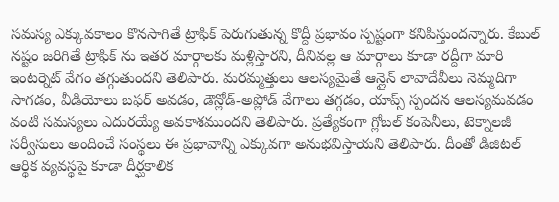సమస్య ఎక్కువకాలం కొనసాగితే ట్రాఫిక్ పెరుగుతున్న కొద్దీ ప్రభావం స్పష్టంగా కనిపిస్తుందన్నారు. కేబుల్ నష్టం జరిగితే ట్రాఫిక్ ను ఇతర మార్గాలకు మళ్లిస్తారని, దీనివల్ల ఆ మార్గాలు కూడా రద్దీగా మారి ఇంటర్నెట్ వేగం తగ్గుతుందని తెలిపారు. మరమ్మత్తులు ఆలస్యమైతే ఆన్లైన్ లావాదేవీలు నెమ్మదిగా సాగడం, వీడియోలు బఫర్ అవడం, డౌన్లోడ్-అప్లోడ్ వేగాలు తగ్గడం, యాప్స్ స్పందన ఆలస్యమవడం వంటి సమస్యలు ఎదురయ్యే అవకాశముందని తెలిపారు. ప్రత్యేకంగా గ్లోబల్ కంపెనీలు, టెక్నాలజీ సర్వీసులు అందించే సంస్థలు ఈ ప్రభావాన్ని ఎక్కువగా అనుభవిస్తాయని తెలిపారు. దీంతో డిజిటల్ ఆర్థిక వ్యవస్థపై కూడా దీర్ఘకాలిక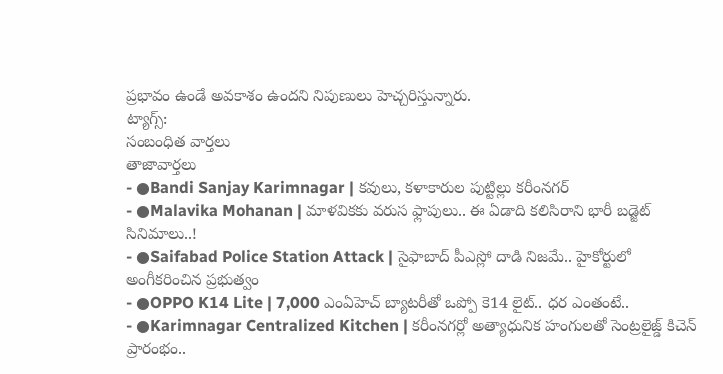ప్రభావం ఉండే అవకాశం ఉందని నిపుణులు హెచ్చరిస్తున్నారు.
ట్యాగ్స్:
సంబంధిత వార్తలు
తాజావార్తలు
- ●Bandi Sanjay Karimnagar | కవులు, కళాకారుల పుట్టిల్లు కరీంనగర్
- ●Malavika Mohanan | మాళవికకు వరుస ఫ్లాపులు.. ఈ ఏడాది కలిసిరాని భారీ బడ్జెట్ సినిమాలు..!
- ●Saifabad Police Station Attack | సైఫాబాద్ పీఎస్లో దాడి నిజమే.. హైకోర్టులో అంగీకరించిన ప్రభుత్వం
- ●OPPO K14 Lite | 7,000 ఎంఏహెచ్ బ్యాటరీతో ఒప్పో కె14 లైట్.. ధర ఎంతంటే..
- ●Karimnagar Centralized Kitchen | కరీంనగర్లో అత్యాధునిక హంగులతో సెంట్రలైజ్డ్ కిచెన్ ప్రారంభం..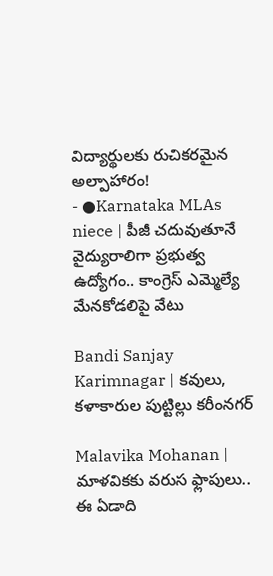విద్యార్థులకు రుచికరమైన అల్పాహారం!
- ●Karnataka MLAs niece | పీజీ చదువుతూనే వైద్యురాలిగా ప్రభుత్వ ఉద్యోగం.. కాంగ్రెస్ ఎమ్మెల్యే మేనకోడలిపై వేటు

Bandi Sanjay Karimnagar | కవులు, కళాకారుల పుట్టిల్లు కరీంనగర్

Malavika Mohanan | మాళవికకు వరుస ఫ్లాపులు.. ఈ ఏడాది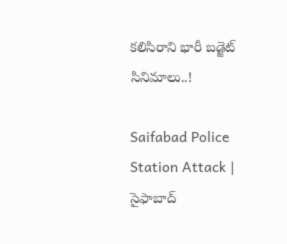కలిసిరాని భారీ బడ్జెట్ సినిమాలు..!

Saifabad Police Station Attack | సైఫాబాద్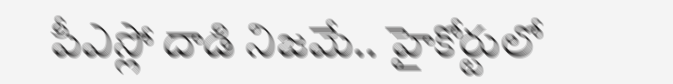పీఎస్లో దాడి నిజమే.. హైకోర్టులో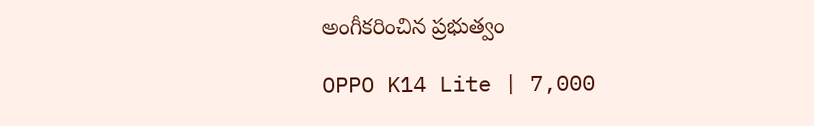అంగీకరించిన ప్రభుత్వం

OPPO K14 Lite | 7,000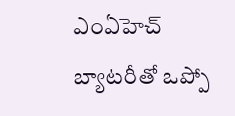ఎంఏహెచ్ బ్యాటరీతో ఒప్పో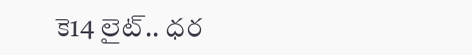కె14 లైట్.. ధర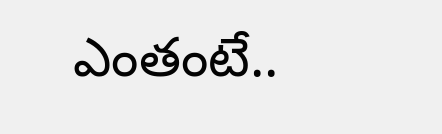ఎంతంటే..